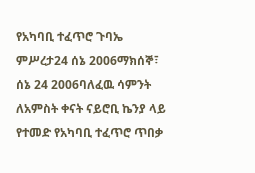የአካባቢ ተፈጥሮ ጉባኤ ምሥረታ24 ሰኔ 2006ማክሰኞ፣ ሰኔ 24 2006ባለፈዉ ሳምንት ለአምስት ቀናት ናይሮቢ ኬንያ ላይ የተመድ የአካባቢ ተፈጥሮ ጥበቃ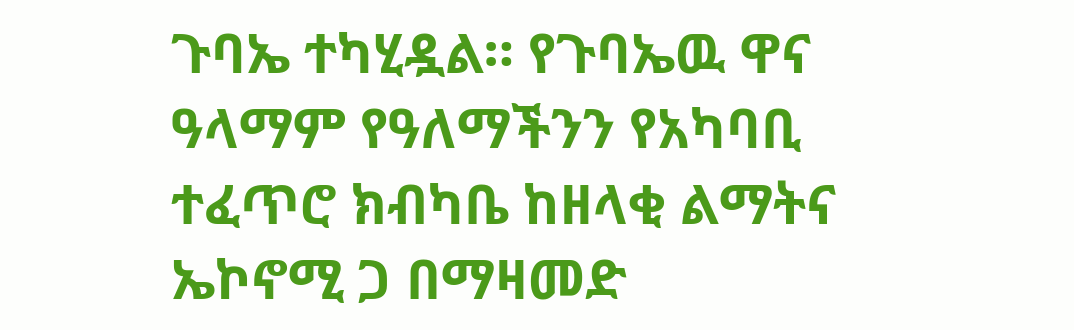ጉባኤ ተካሂዷል። የጉባኤዉ ዋና ዓላማም የዓለማችንን የአካባቢ ተፈጥሮ ክብካቤ ከዘላቂ ልማትና ኤኮኖሚ ጋ በማዛመድ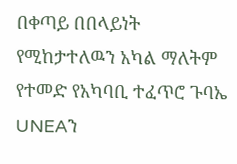በቀጣይ በበላይነት የሚከታተለዉን አካል ማለትም የተመድ የአካባቢ ተፈጥሮ ጉባኤ UNEAን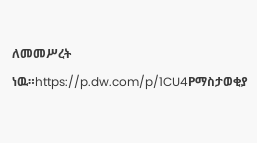ለመመሥረት ነዉ።https://p.dw.com/p/1CU4Pማስታወቂያ